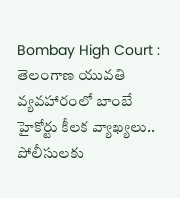Bombay High Court : తెలంగాణ యువతి వ్యవహారంలో బాంబే హైకోర్టు కీలక వ్యాఖ్యలు.. పోలీసులకు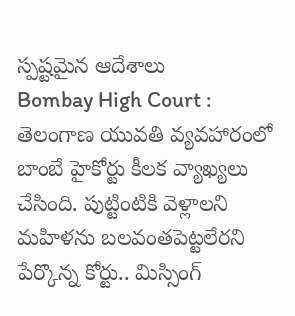స్పష్టమైన ఆదేశాలు
Bombay High Court : తెలంగాణ యువతి వ్యవహారంలో బాంబే హైకోర్టు కీలక వ్యాఖ్యలు చేసింది. పుట్టింటికి వెళ్లాలని మహిళను బలవంతపెట్టలేరని పేర్కొన్న కోర్టు.. మిస్సింగ్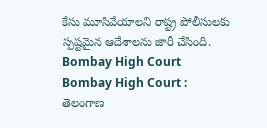కేసు మూసివేయాలని రాష్ట్ర పోలీసులకు స్పష్టమైన ఆదేశాలను జారీ చేసింది.
Bombay High Court
Bombay High Court : తెలంగాణ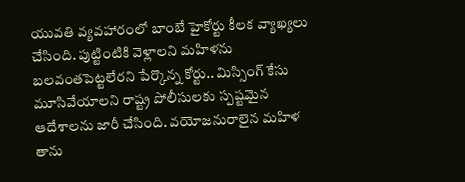యువతి వ్యవహారంలో బాంబే హైకోర్టు కీలక వ్యాఖ్యలు చేసింది. పుట్టింటికి వెళ్లాలని మహిళను బలవంతపెట్టలేరని పేర్కొన్న కోర్టు.. మిస్సింగ్ కేసు మూసివేయాలని రాష్ట్ర పోలీసులకు స్పష్టమైన ఆదేశాలను జారీ చేసింది. వయోజనురాలైన మహిళ తాను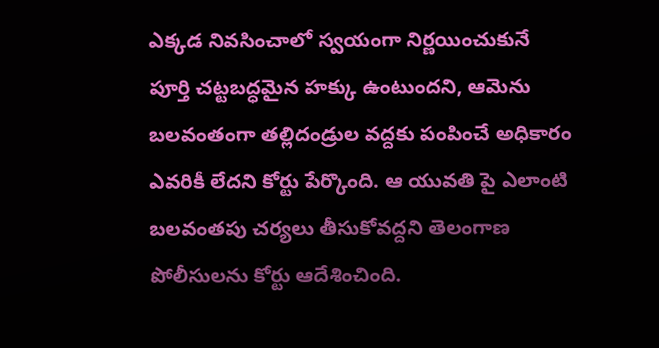ఎక్కడ నివసించాలో స్వయంగా నిర్ణయించుకునే పూర్తి చట్టబద్ధమైన హక్కు ఉంటుందని, ఆమెను బలవంతంగా తల్లిదండ్రుల వద్దకు పంపించే అధికారం ఎవరికీ లేదని కోర్టు పేర్కొంది. ఆ యువతి పై ఎలాంటి బలవంతపు చర్యలు తీసుకోవద్దని తెలంగాణ పోలీసులను కోర్టు ఆదేశించింది.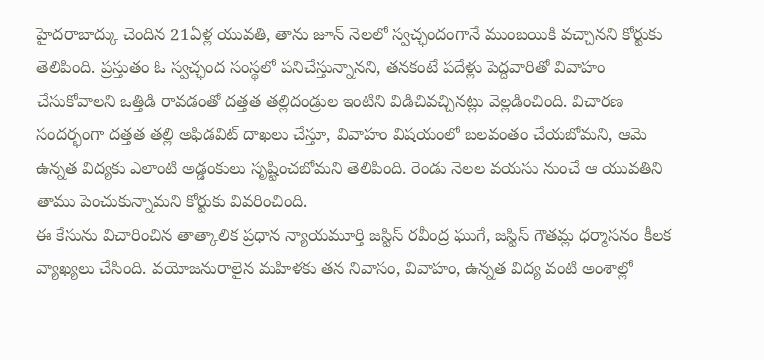హైదరాబాద్కు చెందిన 21ఏళ్ల యువతి, తాను జూన్ నెలలో స్వచ్ఛందంగానే ముంబయికి వచ్చానని కోర్టుకు తెలిపింది. ప్రస్తుతం ఓ స్వచ్ఛంద సంస్థలో పనిచేస్తున్నానని, తనకంటే పదేళ్లు పెద్దవారితో వివాహం చేసుకోవాలని ఒత్తిడి రావడంతో దత్తత తల్లిదండ్రుల ఇంటిని విడిచివచ్చినట్లు వెల్లడించింది. విచారణ సందర్భంగా దత్తత తల్లి అఫిడవిట్ దాఖలు చేస్తూ, వివాహం విషయంలో బలవంతం చేయబోమని, ఆమె ఉన్నత విద్యకు ఎలాంటి అడ్డంకులు సృష్టించబోమని తెలిపింది. రెండు నెలల వయసు నుంచే ఆ యువతిని తాము పెంచుకున్నామని కోర్టుకు వివరించింది.
ఈ కేసును విచారించిన తాత్కాలిక ప్రధాన న్యాయమూర్తి జస్టిస్ రవీంద్ర ఘుగే, జస్టిస్ గౌతమ్ల ధర్మాసనం కీలక వ్యాఖ్యలు చేసింది. వయోజనురాలైన మహిళకు తన నివాసం, వివాహం, ఉన్నత విద్య వంటి అంశాల్లో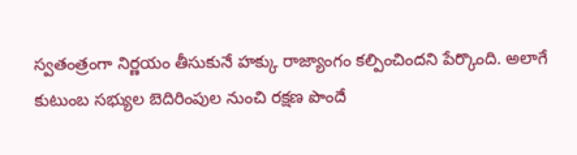స్వతంత్రంగా నిర్ణయం తీసుకునే హక్కు రాజ్యాంగం కల్పించిందని పేర్కొంది. అలాగే కుటుంబ సభ్యుల బెదిరింపుల నుంచి రక్షణ పొందే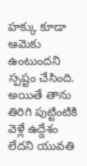హక్కు కూడా ఆమెకు ఉంటుందని స్పష్టం చేసింది. అయితే తాను తిరిగి పుట్టింటికి వెళ్లే ఉద్దేశం లేదని యువతి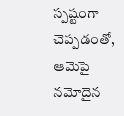స్పష్టంగా చెప్పడంతో, ఆమెపై నమోదైన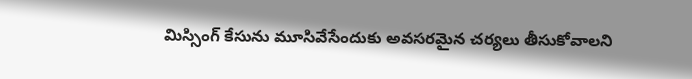మిస్సింగ్ కేసును మూసివేసేందుకు అవసరమైన చర్యలు తీసుకోవాలని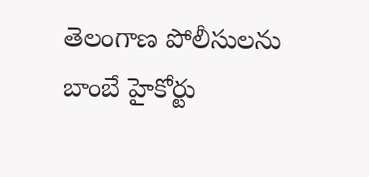తెలంగాణ పోలీసులను బాంబే హైకోర్టు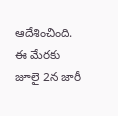ఆదేశించింది. ఈ మేరకు జూలై 2న జారీ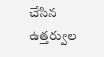చేసిన ఉత్తర్వుల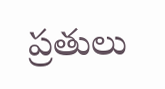ప్రతులు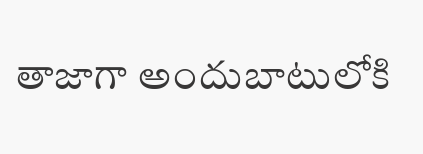తాజాగా అందుబాటులోకి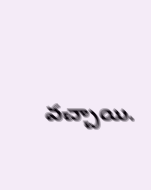వచ్చాయి.